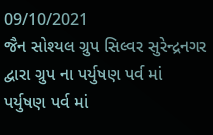09/10/2021
જૈન સોશ્યલ ગ્રુપ સિલ્વર સુરેન્દ્રનગર દ્વારા ગ્રુપ ના પર્યુષણ પર્વ માં પર્યુષણ પર્વ માં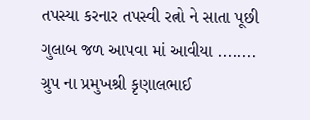તપસ્યા કરનાર તપસ્વી રત્નો ને સાતા પૂછી ગુલાબ જળ આપવા માં આવીયા ........
ગ્રુપ ના પ્રમુખશ્રી કૃણાલભાઈ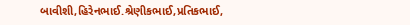બાવીશી,હિરેનભાઈ.શ્રેણીકભાઈ,પ્રતિકભાઈ,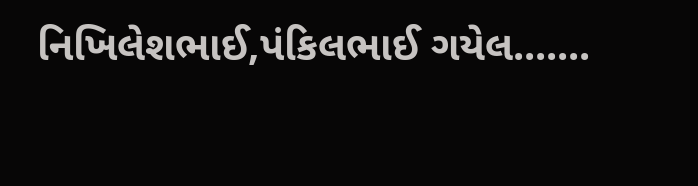નિખિલેશભાઈ,પંકિલભાઈ ગયેલ.......